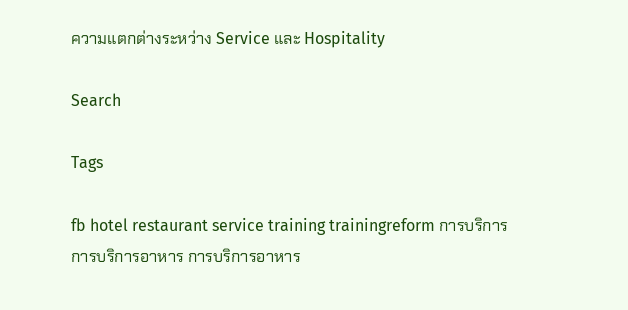ความแตกต่างระหว่าง Service และ Hospitality

Search

Tags

fb hotel restaurant service training trainingreform การบริการ การบริการอาหาร การบริการอาหาร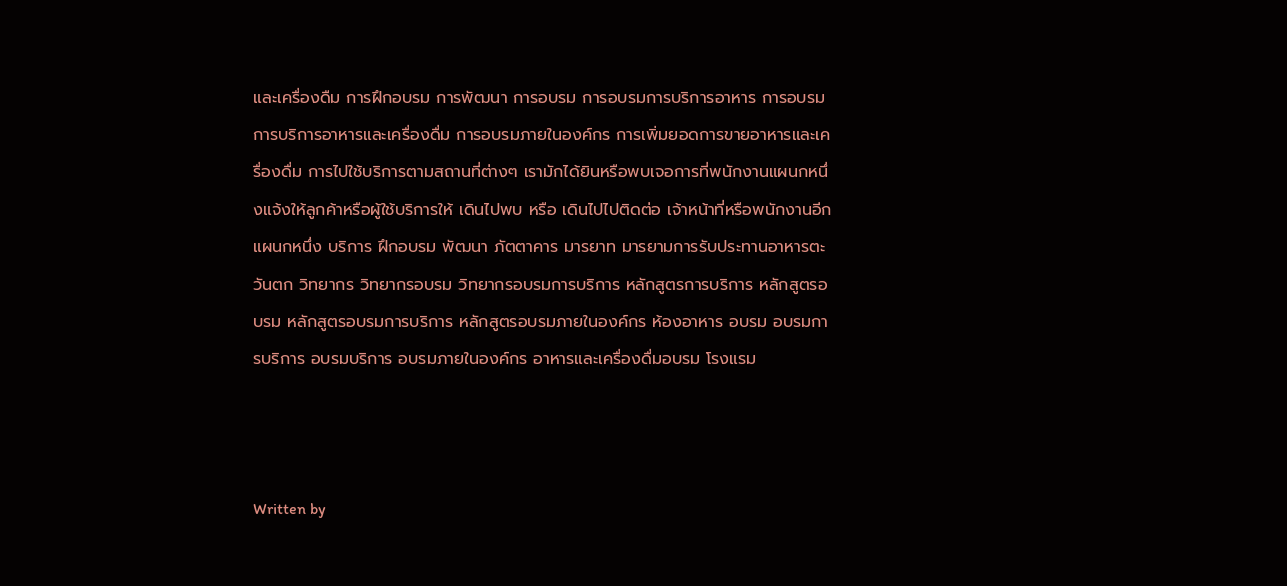และเครื่องดืม การฝึกอบรม การพัฒนา การอบรม การอบรมการบริการอาหาร การอบรมการบริการอาหารและเครื่องดื่ม การอบรมภายในองค์กร การเพิ่มยอดการขายอาหารและเครื่องดื่ม การไปใช้บริการตามสถานที่ต่างๆ เรามักได้ยินหรือพบเจอการที่พนักงานแผนกหนึ่งแจ้งให้ลูกค้าหรือผู้ใช้บริการให้ เดินไปพบ หรือ เดินไปไปติดต่อ เจ้าหน้าที่หรือพนักงานอีกแผนกหนึ่ง บริการ ฝึกอบรม พัฒนา ภัตตาคาร มารยาท มารยามการรับประทานอาหารตะวันตก วิทยากร วิทยากรอบรม วิทยากรอบรมการบริการ หลักสูตรการบริการ หลักสูตรอบรม หลักสูตรอบรมการบริการ หลักสูตรอบรมภายในองค์กร ห้องอาหาร อบรม อบรมการบริการ อบรมบริการ อบรมภายในองค์กร อาหารและเครื่องดื่มอบรม โรงแรม



Written by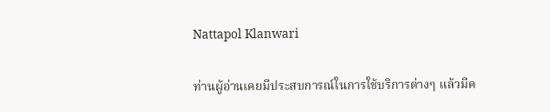Nattapol Klanwari

ท่านผู้อ่านเคยมีประสบการณ์ในการใช้บริการต่างๆ แล้วมีค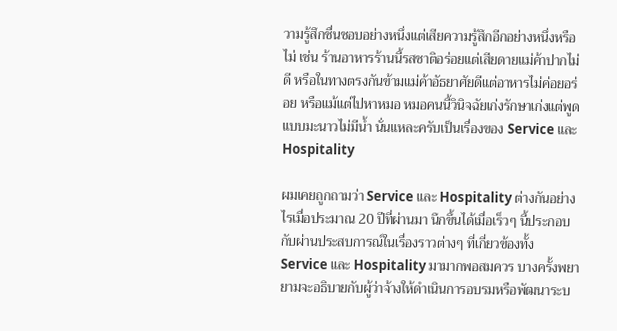วามรู้สึกชื่นชอบอย่างหนึ่งแต่เสียความรู้สึกอีกอย่างหนึ่งหรือไม่ เช่น ร้านอาหารร้านนี้รสชาติอร่อยแต่เสียดายแม่ค้าปากไม่ดี หรือในทางตรงกันข้ามแม่ค้าอัธยาศัยดีแต่อาหารไม่ค่อยอร่อย หรือแม้แต่ไปหาหมอ หมอคนนี้วินิจฉัยเก่งรักษาเก่งแต่พูดแบบมะนาวไม่มีน้ำ นั่นแหละครับเป็นเรื่องของ Service และ Hospitality

ผมเคยถูกถามว่า Service และ Hospitality ต่างกันอย่างไรเมื่อประมาณ 20 ปีที่ผ่านมา นึกขึ้นได้เมื่อเร็วๆ นี้ประกอบกับผ่านประสบการณ์ในเรื่องราวต่างๆ ที่เกี่ยวข้องทั้ง Service และ Hospitality มามากพอสมควร บางครั้งพยายามจะอธิบายกับผู้ว่าจ้างให้ดำเนินการอบรมหรือพัฒนาระบ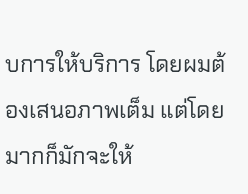บการให้บริการ โดยผมต้องเสนอภาพเต็ม แต่โดยมากก็มักจะให้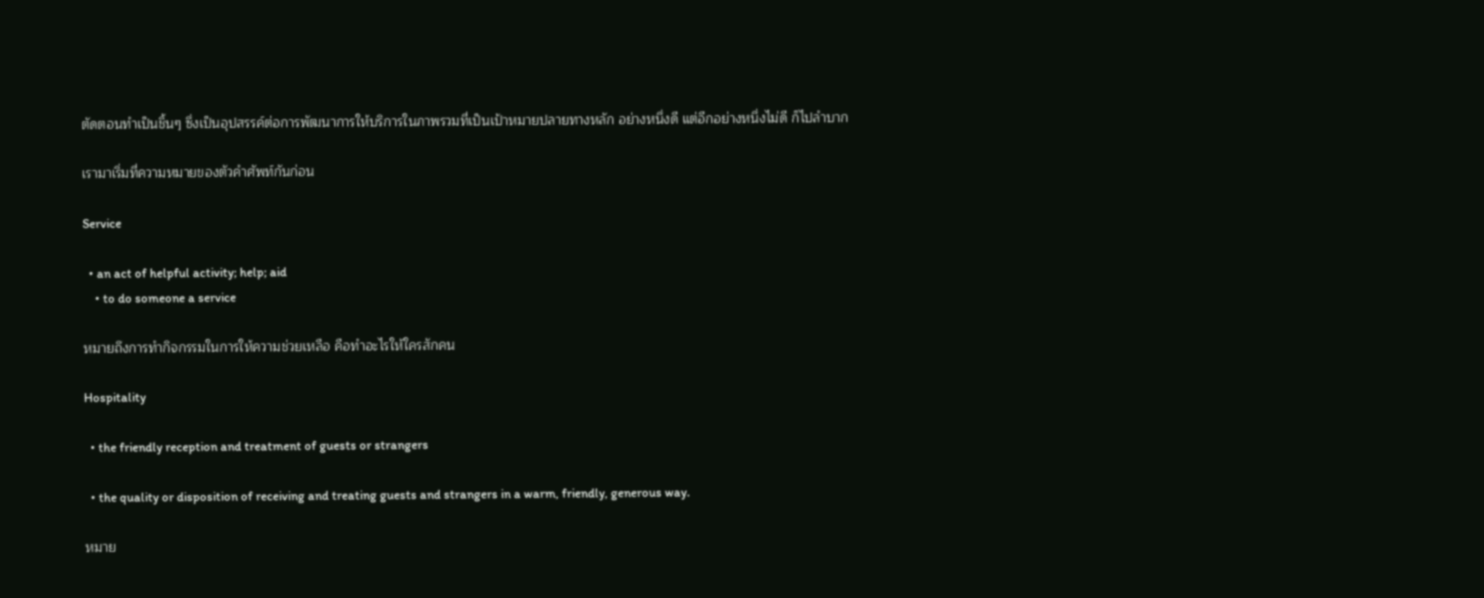ตัดตอนทำเป็นชิ้นๆ ซึ่งเป็นอุปสรรค์ต่อการพัฒนาการให้บริการในภาพรวมที่เป็นเป้าหมายปลายทางหลัก อย่างหนึ่งดี แต่อีกอย่างหนึ่งไม่ดี ก็ไปลำบาก

เรามาเริ่มที่ความหมายของตัวคำศัพท์กันก่อน

Service

  • an act of helpful activity; help; aid
    • to do someone a service

หมายถึงการทำกิจกรรมในการให้ความช่วยเหลือ คือทำอะไรให้ใครสักคน

Hospitality

  • the friendly reception and treatment of guests or strangers

  • the quality or disposition of receiving and treating guests and strangers in a warm, friendly, generous way.

หมาย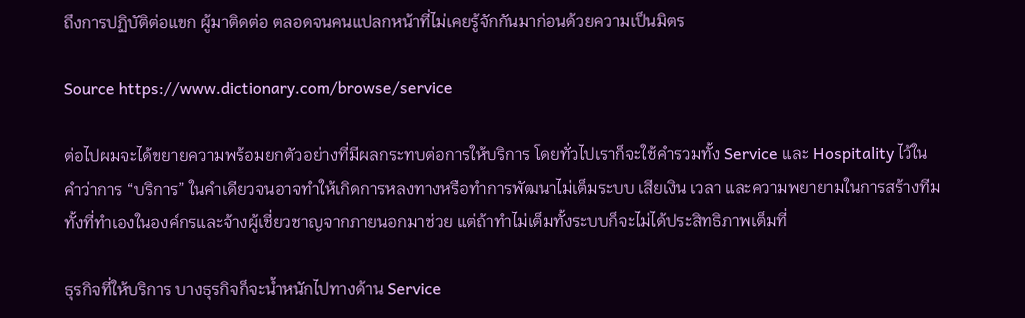ถึงการปฏิบัติต่อแขก ผู้มาติดต่อ ตลอดจนคนแปลกหน้าที่ไม่เคยรู้จักกันมาก่อนด้วยความเป็นมิตร

Source https://www.dictionary.com/browse/service

ต่อไปผมจะได้ขยายความพร้อมยกตัวอย่างที่มีผลกระทบต่อการให้บริการ โดยทั่วไปเราก็จะใช้คำรวมทั้ง Service และ Hospitality ไว้ในคำว่าการ “บริการ” ในคำเดียวจนอาจทำให้เกิดการหลงทางหรือทำการพัฒนาไม่เต็มระบบ เสียเงิน เวลา และความพยายามในการสร้างทีม ทั้งที่ทำเองในองค์กรและจ้างผู้เชี่ยวชาญจากภายนอกมาช่วย แต่ถ้าทำไม่เต็มทั้งระบบก็จะไม่ได้ประสิทธิภาพเต็มที่

ธุรกิจที่ให้บริการ บางธุรกิจก็จะน้ำหนักไปทางด้าน Service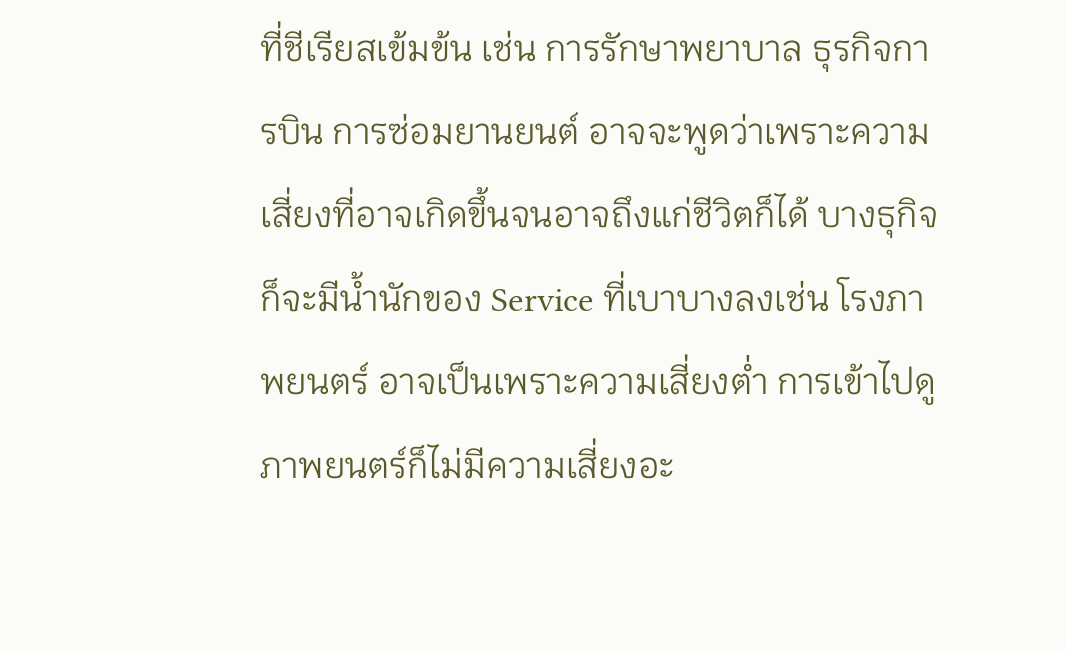ที่ชีเรียสเข้มข้น เช่น การรักษาพยาบาล ธุรกิจการบิน การซ่อมยานยนต์ อาจจะพูดว่าเพราะความเสี่ยงที่อาจเกิดขึ้นจนอาจถึงแก่ชีวิตก็ได้ บางธุกิจก็จะมีน้ำนักของ Service ที่เบาบางลงเช่น โรงภาพยนตร์ อาจเป็นเพราะความเสี่ยงต่ำ การเข้าไปดูภาพยนตร์ก็ไม่มีความเสี่ยงอะ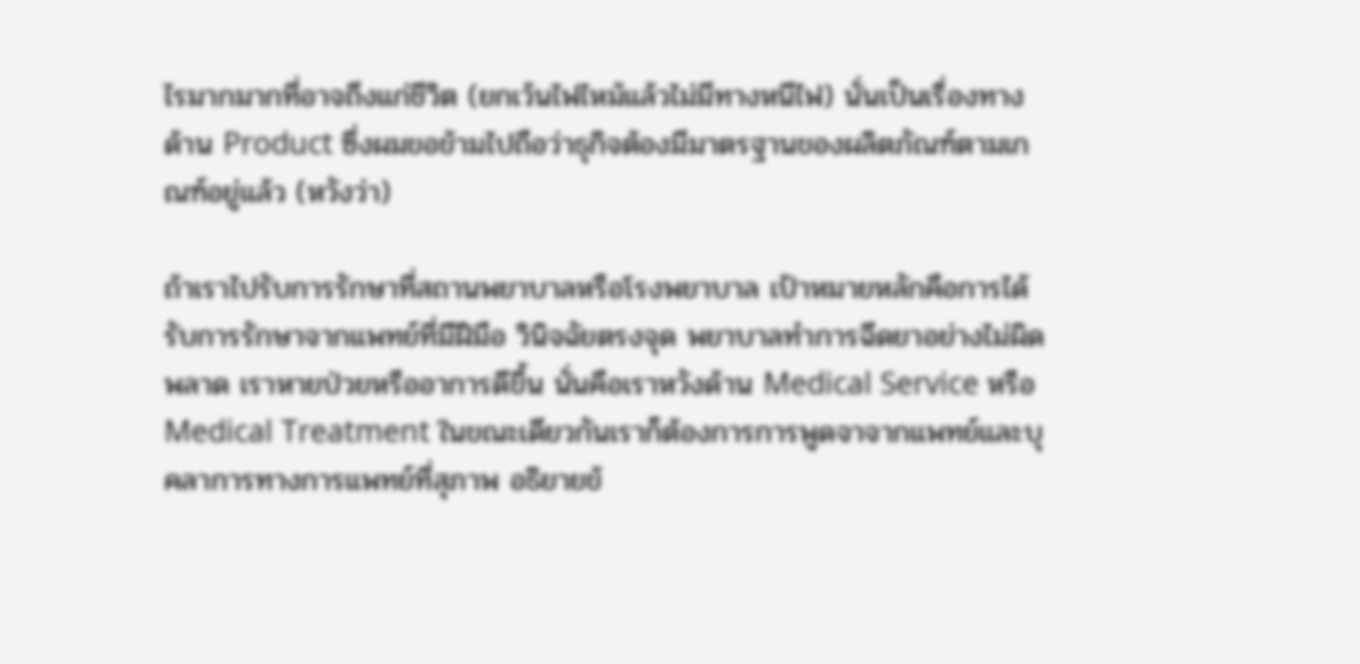ไรมากมากที่อาจถึงแก่ชีวิต (ยกเว้นไฟไหม้แล้วไม่มีทางหนีไฟ) นั่นเป็นเรื่องทางด้าน Product ซึ่งผมขอข้ามไปถือว่าธุกิจต้องมีมาตรฐานของผลิตภัณฑ์ตามเกณฑ์อยู่แล้ว (หวังว่า)

ถ้าเราไปรับการรักษาที่สถานพยาบาลหรือโรงพยาบาล เป้าหมายหลักคือการได้รับการรักษาจากแพทย์ที่มีฝีมือ วินิจฉัยตรงจุด พยาบาลทำการฉีดยาอย่างไม่ผิดพลาด เราหายป่วยหรืออาการดีขึ้น นั่นคือเราหวังด้าน Medical Service หรือ Medical Treatment ในขณะเดียวกันเราก็ต้องการการพูดจาจากแพทย์และบุคลาการทางการแพทย์ที่สุภาพ อธิยายข้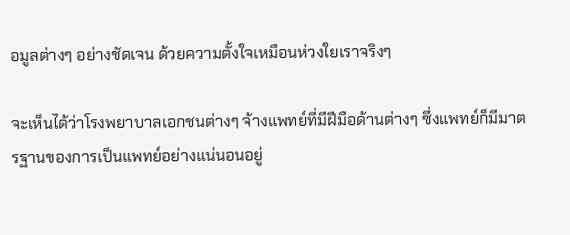อมูลต่างๆ อย่างชัดเจน ด้วยความตั้งใจเหมือนห่วงใยเราจริงๆ

จะเห็นได้ว่าโรงพยาบาลเอกชนต่างๆ จ้างแพทย์ที่มีฝีมือด้านต่างๆ ซึ่งแพทย์ก็มีมาตรฐานของการเป็นแพทย์อย่างแน่นอนอยู่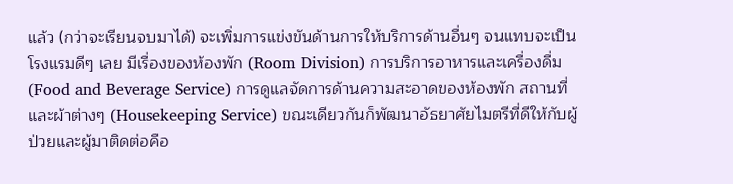แล้ว (กว่าจะเรียนจบมาได้) จะเพิ่มการแข่งขันด้านการให้บริการด้านอื่นๆ จนแทบจะเป็นโรงแรมดีๆ เลย มีเรื่องของห้องพัก (Room Division) การบริการอาหารและเครื่องดื่ม (Food and Beverage Service) การดูแลจัดการด้านความสะอาดของห้องพัก สถานที่และผ้าต่างๆ (Housekeeping Service) ขณะเดียวกันก็พัฒนาอัธยาศัยไมตรีที่ดีให้กับผู้ป่วยและผู้มาติดต่อคือ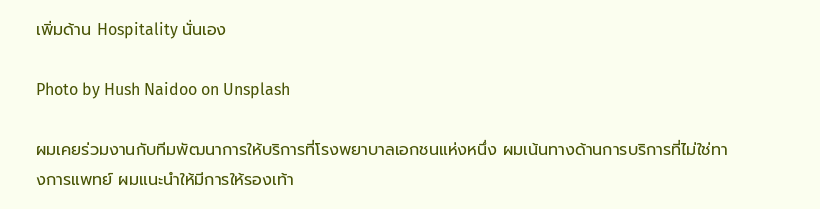เพิ่มด้าน Hospitality นั่นเอง

Photo by Hush Naidoo on Unsplash

ผมเคยร่วมงานกับทีมพัฒนาการให้บริการที่โรงพยาบาลเอกชนแห่งหนึ่ง ผมเน้นทางด้านการบริการที่ไม่ใช่ทางการแพทย์ ผมแนะนำให้มีการให้รองเท้า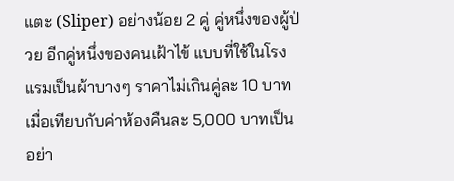แตะ (Sliper) อย่างน้อย 2 คู่ คู่หนึ่งของผู้ป่วย อีกคู่หนึ่งของคนเฝ้าไข้ แบบที่ใช้ในโรงแรมเป็นผ้าบางๆ ราคาไม่เกินคู่ละ 10 บาท เมื่อเทียบกับค่าห้องคืนละ 5,000 บาทเป็นอย่า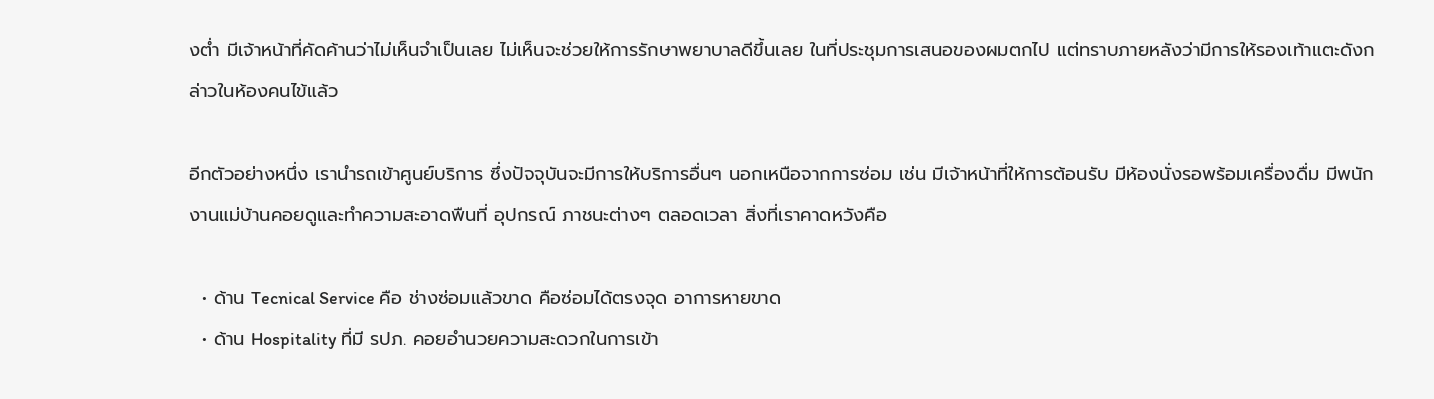งต่ำ มีเจ้าหน้าที่คัดค้านว่าไม่เห็นจำเป็นเลย ไม่เห็นจะช่วยให้การรักษาพยาบาลดีขึ้นเลย ในที่ประชุมการเสนอของผมตกไป แต่ทราบภายหลังว่ามีการให้รองเท้าแตะดังกล่าวในห้องคนไข้แล้ว

อีกตัวอย่างหนึ่ง เรานำรถเข้าศูนย์บริการ ซึ่งปัจจุบันจะมีการให้บริการอื่นๆ นอกเหนือจากการซ่อม เช่น มีเจ้าหน้าที่ให้การต้อนรับ มีห้องนั่งรอพร้อมเครื่องดื่ม มีพนักงานแม่บ้านคอยดูและทำความสะอาดพืนที่ อุปกรณ์ ภาชนะต่างๆ ตลอดเวลา สิ่งที่เราคาดหวังคือ

  • ด้าน Tecnical Service คือ ช่างซ่อมแล้วขาด คือซ่อมได้ตรงจุด อาการหายขาด
  • ด้าน Hospitality ที่มี รปภ. คอยอำนวยความสะดวกในการเข้า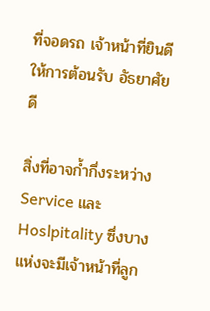ที่จอดรถ เจ้าหน้าที่ยินดีให้การต้อนรับ อัธยาศัยดี

สิ่งที่อาจก้ำกึ่งระหว่าง Service และ Hoslpitality ซึ่งบางแห่งจะมีเจ้าหน้าที่ลูก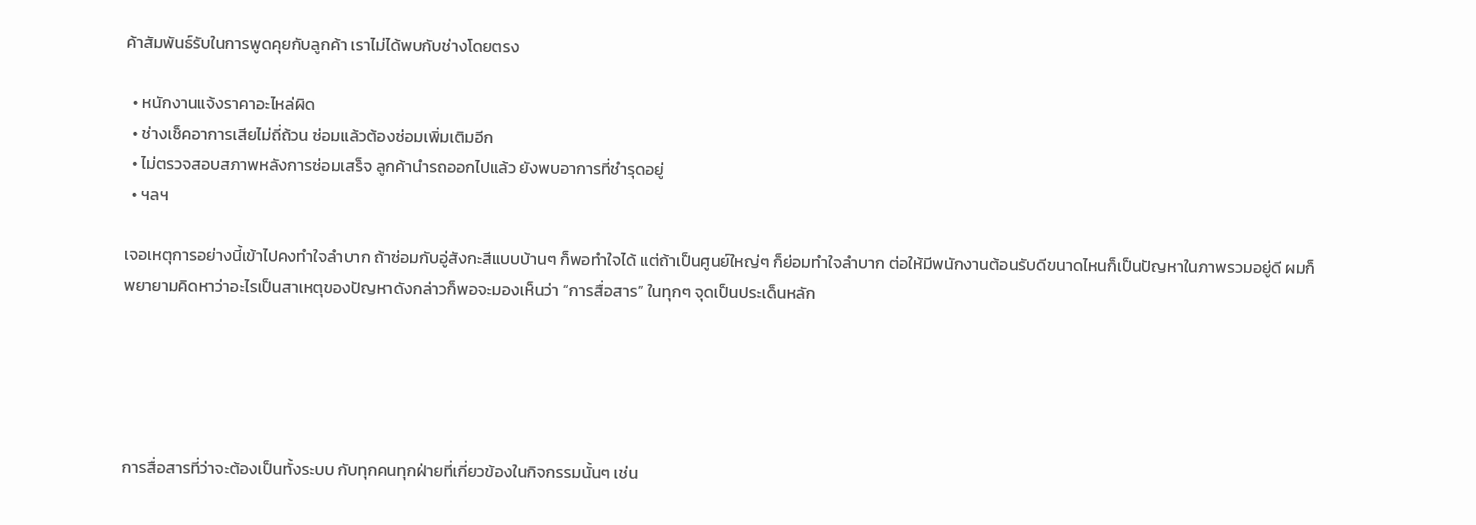ค้าสัมพันธ์รับในการพูดคุยกับลูกค้า เราไม่ได้พบกับช่างโดยตรง

  • หนักงานแจ้งราคาอะไหล่ผิด
  • ช่างเช็คอาการเสียไม่ถี่ถ้วน ซ่อมแล้วต้องซ่อมเพิ่มเติมอีก
  • ไม่ตรวจสอบสภาพหลังการซ่อมเสร็จ ลูกค้านำรถออกไปแล้ว ยังพบอาการที่ชำรุดอยู่
  • ฯลฯ

เจอเหตุการอย่างนี้เข้าไปคงทำใจลำบาก ถ้าซ่อมกับอู่สังกะสีแบบบ้านๆ ก็พอทำใจได้ แต่ถ้าเป็นศูนย์ใหญ่ๆ ก็ย่อมทำใจลำบาก ต่อให้มีพนักงานต้อนรับดีขนาดไหนก็เป็นปัญหาในภาพรวมอยู่ดี ผมก็พยายามคิดหาว่าอะไรเป็นสาเหตุของปัญหาดังกล่าวก็พอจะมองเห็นว่า “การสื่อสาร” ในทุกๆ จุดเป็นประเด็นหลัก





การสื่อสารที่ว่าจะต้องเป็นทั้งระบบ กับทุกคนทุกฝ่ายที่เกี่ยวข้องในกิจกรรมนั้นๆ เช่น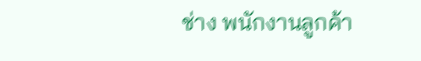ช่าง พนักงานลูกค้า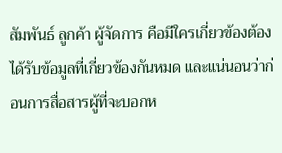สัมพันธ์ ลูกค้า ผู้จัดการ คือมีใครเกี่ยวข้องต้องได้รับข้อมูลที่เกี่ยวข้องกันหมด และแน่นอนว่าก่อนการสื่อสารผู้ที่จะบอกห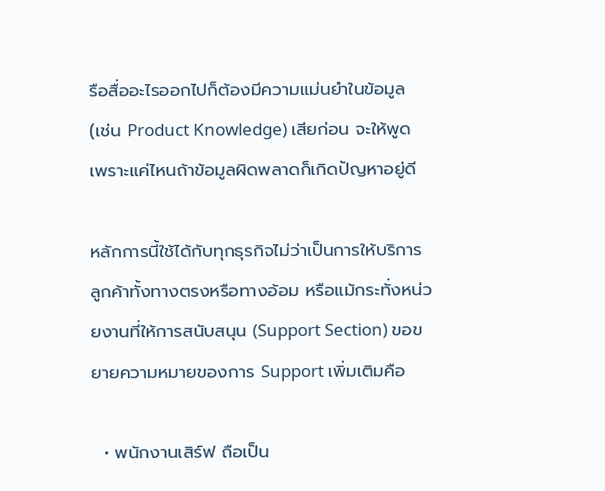รือสื่ออะไรออกไปก็ต้องมีความแม่นยำในข้อมูล (เช่น Product Knowledge) เสียก่อน จะให้พูดเพราะแค่ไหนถ้าข้อมูลผิดพลาดก็เกิดปัญหาอยู่ดี

หลักการนี้ใช้ได้กับทุกธุรกิจไม่ว่าเป็นการให้บริการลูกค้าทั้งทางตรงหรือทางอ้อม หรือแม้กระทั่งหน่วยงานที่ให้การสนับสนุน (Support Section) ขอขยายความหมายของการ Support เพิ่มเติมคือ

  • พนักงานเสิร์ฟ ถือเป็น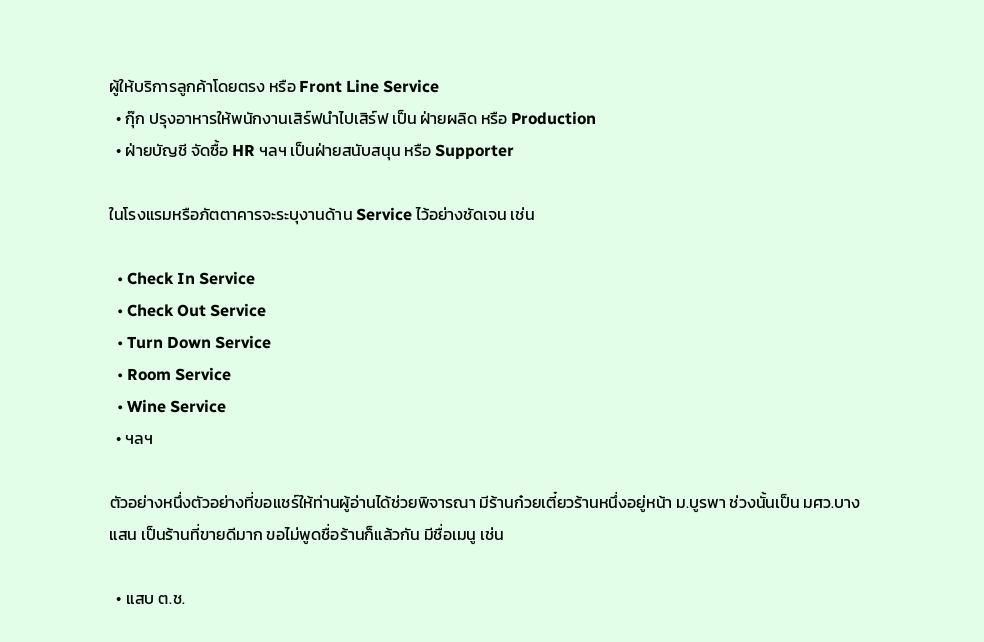ผู้ให้บริการลูกค้าโดยตรง หรือ Front Line Service
  • กุ๊ก ปรุงอาหารให้พนักงานเสิร์ฟนำไปเสิร์ฟ เป็น ฝ่ายผลิด หรือ Production
  • ฝ่ายบัญชี จัดซื้อ HR ฯลฯ เป็นฝ่ายสนับสนุน หรือ Supporter

ในโรงแรมหรือภัตตาคารจะระบุงานด้าน Service ไว้อย่างชัดเจน เช่น

  • Check In Service
  • Check Out Service
  • Turn Down Service
  • Room Service
  • Wine Service
  • ฯลฯ

ตัวอย่างหนึ่งตัวอย่างที่ขอแชร์ให้ท่านผู้อ่านได้ช่วยพิจารณา มีร้านก๋วยเตี๋ยวร้านหนึ่งอยู่หน้า ม.บูรพา ช่วงนั้นเป็น มศว.บางแสน เป็นร้านที่ขายดีมาก ขอไม่พูดชื่อร้านก็แล้วกัน มีชื่อเมนู เช่น

  • แสบ ต.ช.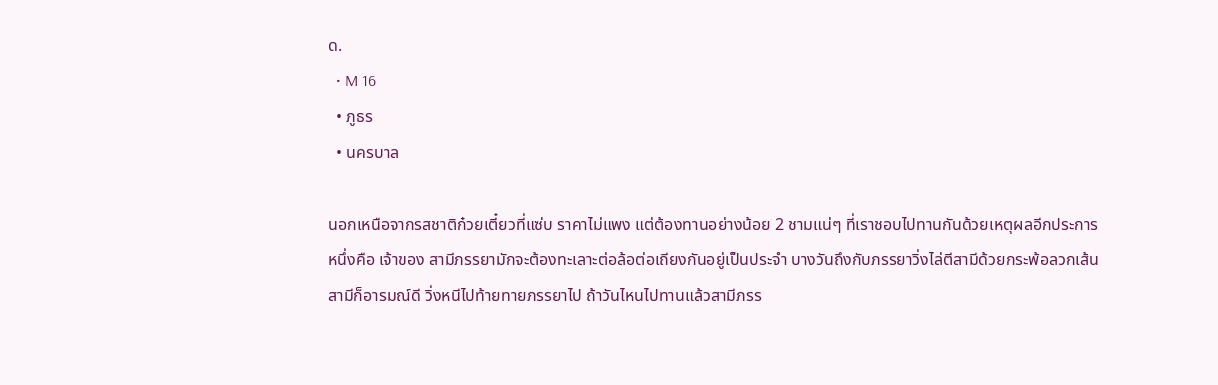ด.
  • M 16
  • ภูธร
  • นครบาล

นอกเหนือจากรสชาติก๋วยเตี๋ยวที่แซ่บ ราคาไม่แพง แต่ต้องทานอย่างน้อย 2 ชามแน่ๆ ที่เราชอบไปทานกันด้วยเหตุผลอีกประการหนึ่งคือ เจ้าของ สามีภรรยามักจะต้องทะเลาะต่อล้อต่อเถียงกันอยู่เป็นประจำ บางวันถึงกับภรรยาวิ่งไล่ตีสามีด้วยกระพ้อลวกเส้น สามีก็อารมณ์ดี วิ่งหนีไปท้ายทายภรรยาไป ถ้าวันไหนไปทานแล้วสามีภรร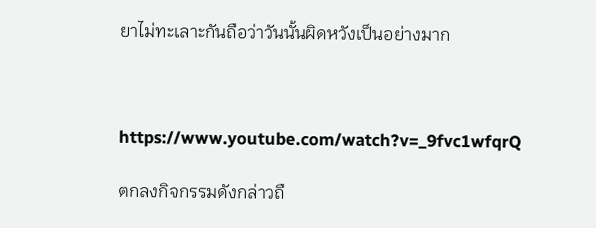ยาไม่ทะเลาะกันถือว่าวันนั้นผิดหวังเป็นอย่างมาก



https://www.youtube.com/watch?v=_9fvc1wfqrQ

ตกลงกิจกรรมดังกล่าวถื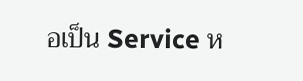อเป็น Service ห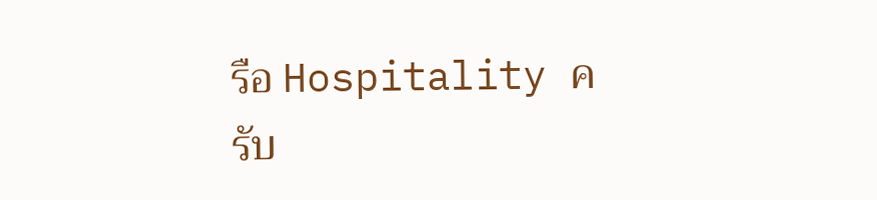รือ Hospitality ครับ